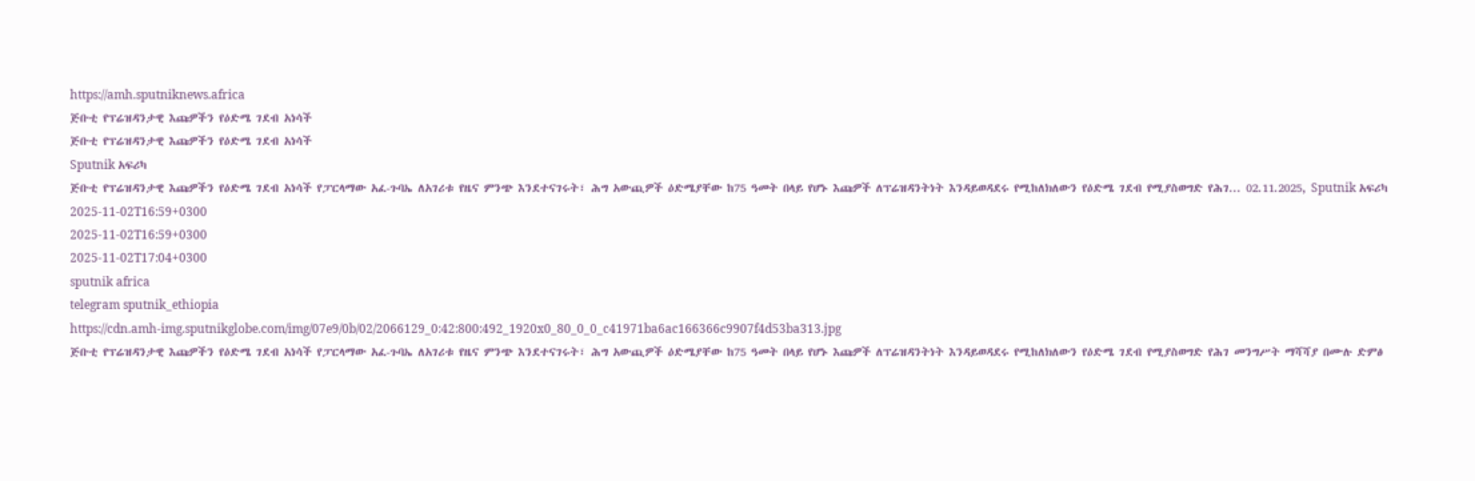https://amh.sputniknews.africa
ጅቡቲ የፕሬዝዳንታዊ እጩዎችን የዕድሜ ገደብ አነሳች
ጅቡቲ የፕሬዝዳንታዊ እጩዎችን የዕድሜ ገደብ አነሳች
Sputnik አፍሪካ
ጅቡቲ የፕሬዝዳንታዊ እጩዎችን የዕድሜ ገደብ አነሳች የፓርላማው አፈ-ጉባኤ ለአገሪቱ የዜና ምንጭ እንደተናገሩት፣ ሕግ አውጪዎች ዕድሜያቸው ከ75 ዓመት በላይ የሆኑ እጩዎች ለፕሬዝዳንትነት እንዳይወዳደሩ የሚከለክለውን የዕድሜ ገደብ የሚያስወግድ የሕገ... 02.11.2025, Sputnik አፍሪካ
2025-11-02T16:59+0300
2025-11-02T16:59+0300
2025-11-02T17:04+0300
sputnik africa
telegram sputnik_ethiopia
https://cdn.amh-img.sputnikglobe.com/img/07e9/0b/02/2066129_0:42:800:492_1920x0_80_0_0_c41971ba6ac166366c9907f4d53ba313.jpg
ጅቡቲ የፕሬዝዳንታዊ እጩዎችን የዕድሜ ገደብ አነሳች የፓርላማው አፈ-ጉባኤ ለአገሪቱ የዜና ምንጭ እንደተናገሩት፣ ሕግ አውጪዎች ዕድሜያቸው ከ75 ዓመት በላይ የሆኑ እጩዎች ለፕሬዝዳንትነት እንዳይወዳደሩ የሚከለክለውን የዕድሜ ገደብ የሚያስወግድ የሕገ መንግሥት ማሻሻያ በሙሉ ድምፅ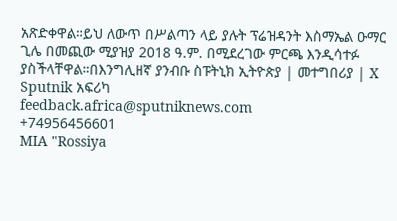አጽድቀዋል።ይህ ለውጥ በሥልጣን ላይ ያሉት ፕሬዝዳንት እስማኤል ዑማር ጊሌ በመጪው ሚያዝያ 2018 ዓ.ም. በሚደረገው ምርጫ እንዲሳተፉ ያስችላቸዋል።በእንግሊዘኛ ያንብቡ ስፑትኒክ ኢትዮጵያ | መተግበሪያ | X
Sputnik አፍሪካ
feedback.africa@sputniknews.com
+74956456601
MIA "Rossiya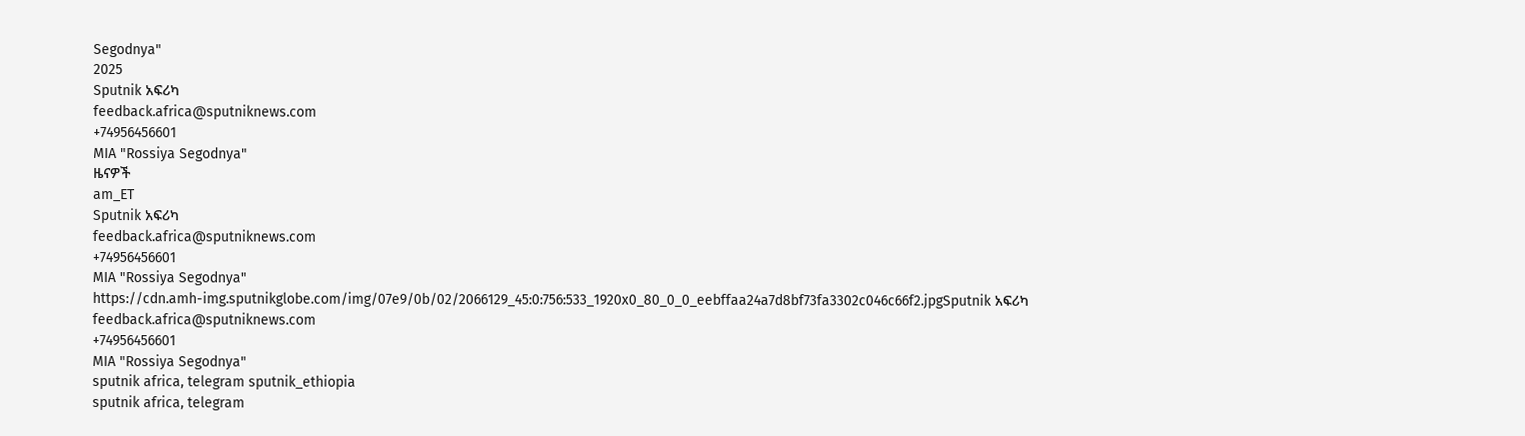Segodnya"
2025
Sputnik አፍሪካ
feedback.africa@sputniknews.com
+74956456601
MIA "Rossiya Segodnya"
ዜናዎች
am_ET
Sputnik አፍሪካ
feedback.africa@sputniknews.com
+74956456601
MIA "Rossiya Segodnya"
https://cdn.amh-img.sputnikglobe.com/img/07e9/0b/02/2066129_45:0:756:533_1920x0_80_0_0_eebffaa24a7d8bf73fa3302c046c66f2.jpgSputnik አፍሪካ
feedback.africa@sputniknews.com
+74956456601
MIA "Rossiya Segodnya"
sputnik africa, telegram sputnik_ethiopia
sputnik africa, telegram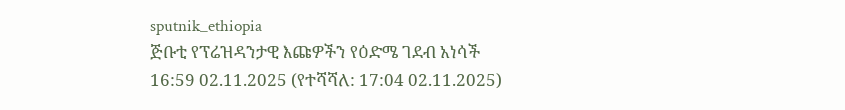sputnik_ethiopia
ጅቡቲ የፕሬዝዳንታዊ እጩዎችን የዕድሜ ገደብ አነሳች
16:59 02.11.2025 (የተሻሻለ: 17:04 02.11.2025)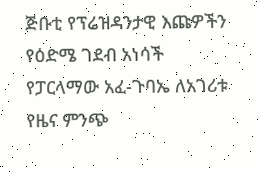ጅቡቲ የፕሬዝዳንታዊ እጩዎችን የዕድሜ ገደብ አነሳች
የፓርላማው አፈ-ጉባኤ ለአገሪቱ የዜና ምንጭ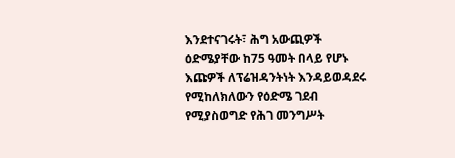እንደተናገሩት፣ ሕግ አውጪዎች ዕድሜያቸው ከ75 ዓመት በላይ የሆኑ እጩዎች ለፕሬዝዳንትነት እንዳይወዳደሩ የሚከለክለውን የዕድሜ ገደብ የሚያስወግድ የሕገ መንግሥት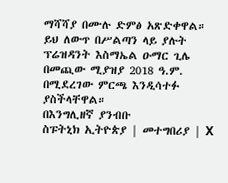ማሻሻያ በሙሉ ድምፅ አጽድቀዋል።
ይህ ለውጥ በሥልጣን ላይ ያሉት ፕሬዝዳንት እስማኤል ዑማር ጊሌ በመጪው ሚያዝያ 2018 ዓ.ም. በሚደረገው ምርጫ እንዲሳተፉ ያስችላቸዋል።
በእንግሊዘኛ ያንብቡ
ስፑትኒክ ኢትዮጵያ | መተግበሪያ | X